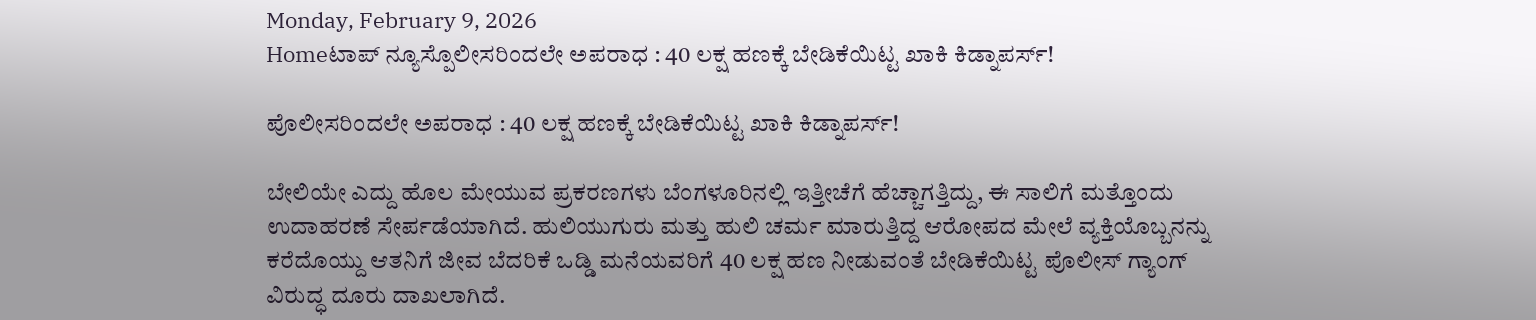Monday, February 9, 2026
Homeಟಾಪ್ ನ್ಯೂಸ್ಪೊಲೀಸರಿಂದಲೇ ಅಪರಾಧ : 40 ಲಕ್ಷ ಹಣಕ್ಕೆ ಬೇಡಿಕೆಯಿಟ್ಟ ಖಾಕಿ ಕಿಡ್ನಾಪರ್ಸ್!

ಪೊಲೀಸರಿಂದಲೇ ಅಪರಾಧ : 40 ಲಕ್ಷ ಹಣಕ್ಕೆ ಬೇಡಿಕೆಯಿಟ್ಟ ಖಾಕಿ ಕಿಡ್ನಾಪರ್ಸ್!

ಬೇಲಿಯೇ ಎದ್ದು ಹೊಲ ಮೇಯುವ ಪ್ರಕರಣಗಳು ಬೆಂಗಳೂರಿನಲ್ಲಿ ಇತ್ತೀಚೆಗೆ ಹೆಚ್ಚಾಗತ್ತಿದ್ದು, ಈ ಸಾಲಿಗೆ ಮತ್ತೊಂದು ಉದಾಹರಣೆ ಸೇರ್ಪಡೆಯಾಗಿದೆ. ಹುಲಿಯುಗುರು ಮತ್ತು ಹುಲಿ ಚರ್ಮ ಮಾರುತ್ತಿದ್ದ ಆರೋಪದ ಮೇಲೆ ವ್ಯಕ್ತಿಯೊಬ್ಬನನ್ನು ಕರೆದೊಯ್ದು ಆತನಿಗೆ ಜೀವ ಬೆದರಿಕೆ ಒಡ್ಡಿ ಮನೆಯವರಿಗೆ 40 ಲಕ್ಷ ಹಣ ನೀಡುವಂತೆ ಬೇಡಿಕೆಯಿಟ್ಟ ಪೊಲೀಸ್ ಗ್ಯಾಂಗ್ ವಿರುದ್ಧ ದೂರು ದಾಖಲಾಗಿದೆ.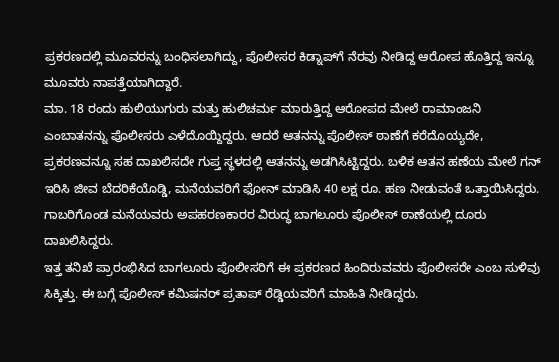ಪ್ರಕರಣದಲ್ಲಿ ಮೂವರನ್ನು ಬಂಧಿಸಲಾಗಿದ್ದು, ಪೊಲೀಸರ ಕಿಡ್ನಾಪ್‍ಗೆ ನೆರವು ನೀಡಿದ್ದ ಆರೋಪ ಹೊತ್ತಿದ್ದ ಇನ್ನೂ ಮೂವರು ನಾಪತ್ತೆಯಾಗಿದ್ದಾರೆ.
ಮಾ. 18 ರಂದು ಹುಲಿಯುಗುರು ಮತ್ತು ಹುಲಿಚರ್ಮ ಮಾರುತ್ತಿದ್ದ ಆರೋಪದ ಮೇಲೆ ರಾಮಾಂಜನಿ ಎಂಬಾತನನ್ನು ಪೊಲೀಸರು ಎಳೆದೊಯ್ದಿದ್ದರು. ಆದರೆ ಆತನನ್ನು ಪೊಲೀಸ್ ಠಾಣೆಗೆ ಕರೆದೊಯ್ಯದೇ, ಪ್ರಕರಣವನ್ನೂ ಸಹ ದಾಖಲಿಸದೇ ಗುಪ್ತ ಸ್ಥಳದಲ್ಲಿ ಆತನನ್ನು ಅಡಗಿಸಿಟ್ಟಿದ್ದರು. ಬಳಿಕ ಆತನ ಹಣೆಯ ಮೇಲೆ ಗನ್ ಇರಿಸಿ ಜೀವ ಬೆದರಿಕೆಯೊಡ್ಡಿ, ಮನೆಯವರಿಗೆ ಫೋನ್ ಮಾಡಿಸಿ 40 ಲಕ್ಷ ರೂ. ಹಣ ನೀಡುವಂತೆ ಒತ್ತಾಯಿಸಿದ್ದರು. ಗಾಬರಿಗೊಂಡ ಮನೆಯವರು ಅಪಹರಣಕಾರರ ವಿರುದ್ಧ ಬಾಗಲೂರು ಪೊಲೀಸ್ ಠಾಣೆಯಲ್ಲಿ ದೂರು ದಾಖಲಿಸಿದ್ದರು.
ಇತ್ತ ತನಿಖೆ ಪ್ರಾರಂಭಿಸಿದ ಬಾಗಲೂರು ಪೊಲೀಸರಿಗೆ ಈ ಪ್ರಕರಣದ ಹಿಂದಿರುವವರು ಪೊಲೀಸರೇ ಎಂಬ ಸುಳಿವು ಸಿಕ್ಕಿತ್ತು. ಈ ಬಗ್ಗೆ ಪೊಲೀಸ್ ಕಮಿಷನರ್ ಪ್ರತಾಪ್ ರೆಡ್ಡಿಯವರಿಗೆ ಮಾಹಿತಿ ನೀಡಿದ್ದರು.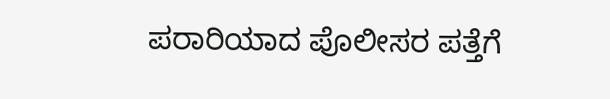ಪರಾರಿಯಾದ ಪೊಲೀಸರ ಪತ್ತೆಗೆ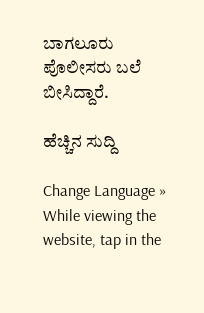ಬಾಗಲೂರು ಪೊಲೀಸರು ಬಲೆ ಬೀಸಿದ್ದಾರೆ.

ಹೆಚ್ಚಿನ ಸುದ್ದಿ

Change Language »
While viewing the website, tap in the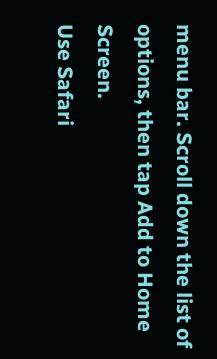menu bar. Scroll down the list of options, then tap Add to Home Screen.
Use Safari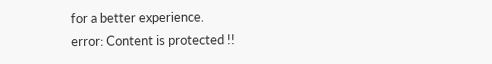for a better experience.
error: Content is protected !!